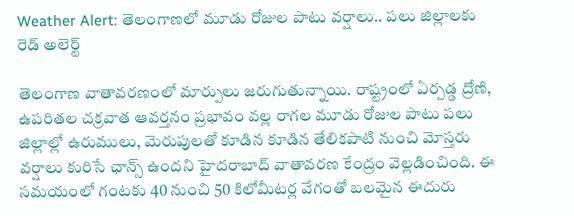Weather Alert: తెలంగాణలో మూడు రోజుల పాటు వర్షాలు.. పలు జిల్లాలకు రెడ్ అలెర్ట్

తెలంగాణ వాతావరణంలో మార్పులు జరుగుతున్నాయి. రాష్ట్రంలో ఏర్పడ్డ ద్రోణి, ఉపరితల చక్రవాత ఆవర్తనం ప్రభావం వల్ల రాగల మూడు రోజుల పాటు పలు జిల్లాల్లో ఉరుములు, మెరుపులతో కూడిన కూడిన తేలికపాటి నుంచి మోస్తరు వర్షాలు కురిసే ఛాన్స్ ఉందని హైదరాబాద్ వాతావరణ కేంద్రం వెల్లడించింది. ఈ సమయంలో గంటకు 40 నుంచి 50 కిలోమీటర్ల వేగంతో బలమైన ఈదురు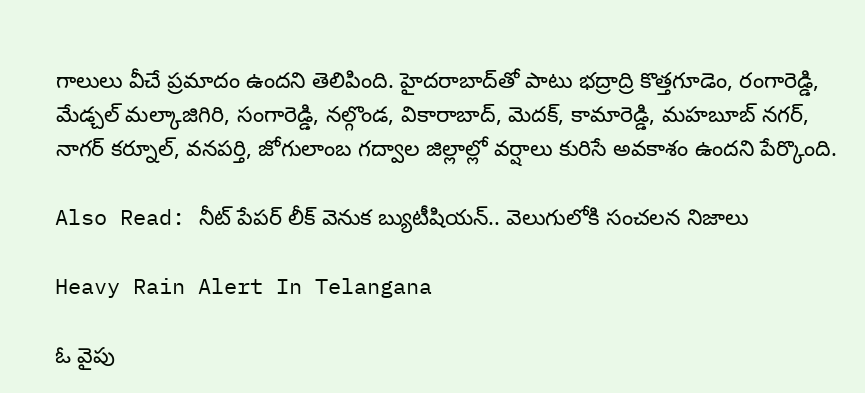గాలులు వీచే ప్రమాదం ఉందని తెలిపింది. హైదరాబాద్‌తో పాటు భద్రాద్రి కొత్తగూడెం, రంగారెడ్డి, మేడ్చల్ మల్కాజిగిరి, సంగారెడ్డి, నల్గొండ, వికారాబాద్, మెదక్, కామారెడ్డి, మహబూబ్ నగర్, నాగర్ కర్నూల్, వనపర్తి, జోగులాంబ గద్వాల జిల్లాల్లో వర్షాలు కురిసే అవకాశం ఉందని పేర్కొంది.

Also Read: నీట్ పేపర్ లీక్ వెనుక బ్యుటీషియన్.. వెలుగులోకి సంచలన నిజాలు

Heavy Rain Alert In Telangana

ఓ వైపు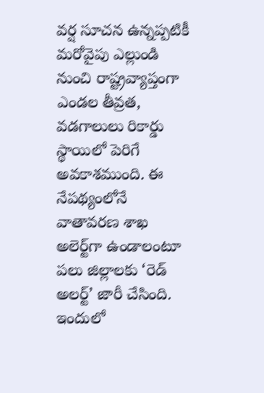వర్ష సూచన ఉన్నప్పటికీ మరోవైపు ఎల్లుండి నుంచి రాష్ట్రవ్యాప్తంగా ఎండల తీవ్రత, వడగాలులు రికార్డు స్థాయిలో పెరిగే అవకాశముంది. ఈ నేపథ్యంలోనే వాతావరణ శాఖ అలెర్ట్‌గా ఉండాలంటూ పలు జిల్లాలకు ‘రెడ్ అలర్ట్’ జారీ చేసింది. ఇందులో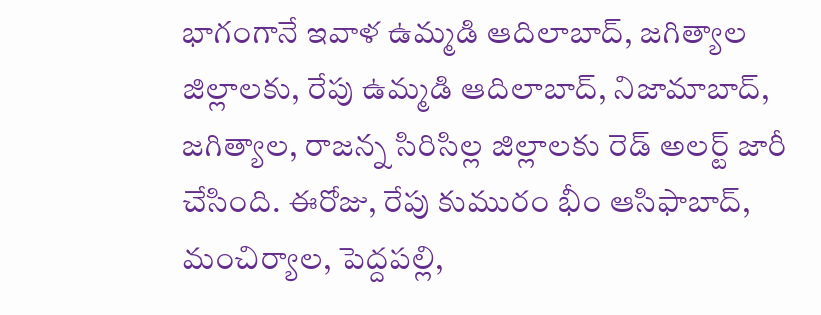భాగంగానే ఇవాళ ఉమ్మడి ఆదిలాబాద్‌, జగిత్యాల జిల్లాలకు, రేపు ఉమ్మడి ఆదిలాబాద్‌, నిజామాబాద్, జగిత్యాల, రాజన్న సిరిసిల్ల జిల్లాలకు రెడ్ అలర్ట్ జారీ చేసింది. ఈరోజు, రేపు కుమురం భీం ఆసిఫాబాద్‌, మంచిర్యాల, పెద్దపల్లి,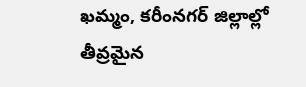ఖమ్మం, కరీంనగర్‌ జిల్లాల్లో తీవ్రమైన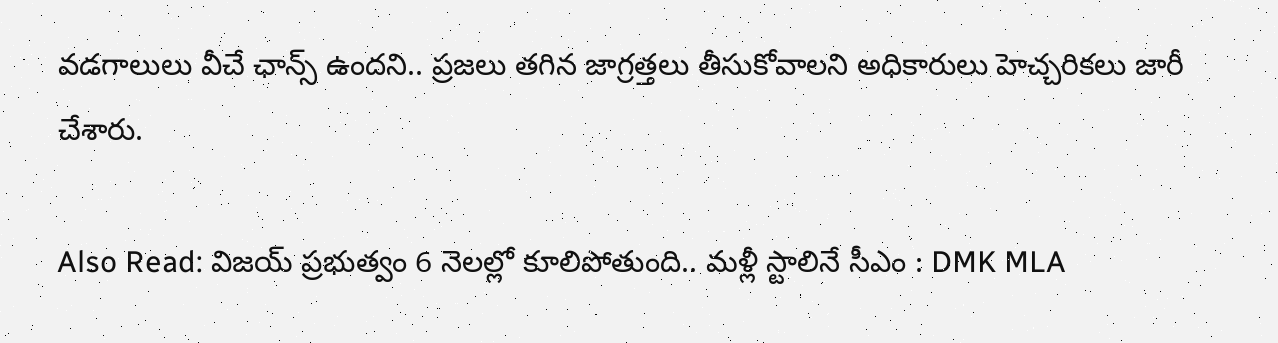వడగాలులు వీచే ఛాన్స్ ఉందని.. ప్రజలు తగిన జాగ్రత్తలు తీసుకోవాలని అధికారులు హెచ్చరికలు జారీ చేశారు.

Also Read: విజయ్ ప్రభుత్వం 6 నెలల్లో కూలిపోతుంది.. మళ్లీ స్టాలినే సీఎం : DMK MLA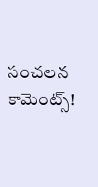సంచలన కామెంట్స్!